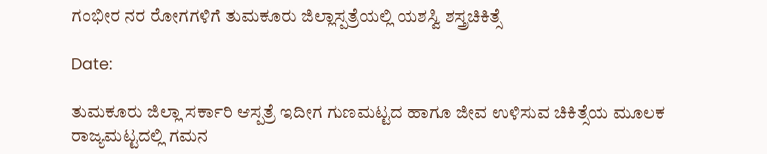ಗಂಭೀರ ನರ ರೋಗಗಳಿಗೆ ತುಮಕೂರು ಜಿಲ್ಲಾಸ್ಪತ್ರೆಯಲ್ಲಿ ಯಶಸ್ವಿ ಶಸ್ತ್ರಚಿಕಿತ್ಸೆ

Date:

ತುಮಕೂರು ಜಿಲ್ಲಾ ಸರ್ಕಾರಿ ಆಸ್ಪತ್ರೆ ಇದೀಗ ಗುಣಮಟ್ಟದ ಹಾಗೂ ಜೀವ ಉಳಿಸುವ ಚಿಕಿತ್ಸೆಯ ಮೂಲಕ ರಾಜ್ಯಮಟ್ಟದಲ್ಲಿ ಗಮನ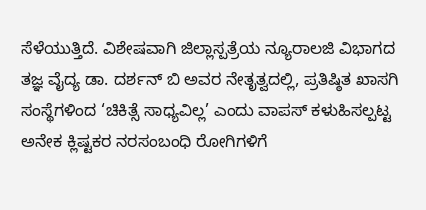ಸೆಳೆಯುತ್ತಿದೆ. ವಿಶೇಷವಾಗಿ ಜಿಲ್ಲಾಸ್ಪತ್ರೆಯ ನ್ಯೂರಾಲಜಿ ವಿಭಾಗದ ತಜ್ಞ ವೈದ್ಯ ಡಾ. ದರ್ಶನ್ ಬಿ ಅವರ ನೇತೃತ್ವದಲ್ಲಿ, ಪ್ರತಿಷ್ಠಿತ ಖಾಸಗಿ ಸಂಸ್ಥೆಗಳಿಂದ ‘ಚಿಕಿತ್ಸೆ ಸಾಧ್ಯವಿಲ್ಲ’ ಎಂದು ವಾಪಸ್ ಕಳುಹಿಸಲ್ಪಟ್ಟ ಅನೇಕ ಕ್ಲಿಷ್ಟಕರ ನರಸಂಬಂಧಿ ರೋಗಿಗಳಿಗೆ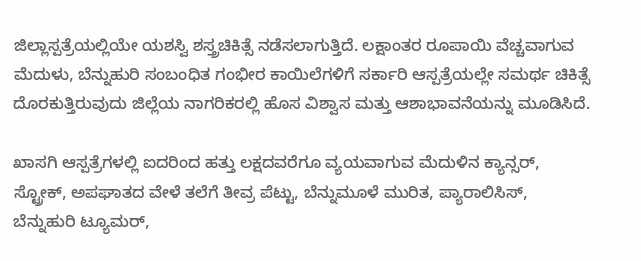ಜಿಲ್ಲಾಸ್ಪತ್ರೆಯಲ್ಲಿಯೇ ಯಶಸ್ವಿ ಶಸ್ತ್ರಚಿಕಿತ್ಸೆ ನಡೆಸಲಾಗುತ್ತಿದೆ. ಲಕ್ಷಾಂತರ ರೂಪಾಯಿ ವೆಚ್ಚವಾಗುವ ಮೆದುಳು, ಬೆನ್ನುಹುರಿ ಸಂಬಂಧಿತ ಗಂಭೀರ ಕಾಯಿಲೆಗಳಿಗೆ ಸರ್ಕಾರಿ ಆಸ್ಪತ್ರೆಯಲ್ಲೇ ಸಮರ್ಥ ಚಿಕಿತ್ಸೆ ದೊರಕುತ್ತಿರುವುದು ಜಿಲ್ಲೆಯ ನಾಗರಿಕರಲ್ಲಿ ಹೊಸ ವಿಶ್ವಾಸ ಮತ್ತು ಆಶಾಭಾವನೆಯನ್ನು ಮೂಡಿಸಿದೆ.

ಖಾಸಗಿ ಆಸ್ಪತ್ರೆಗಳಲ್ಲಿ ಐದರಿಂದ ಹತ್ತು ಲಕ್ಷದವರೆಗೂ ವ್ಯಯವಾಗುವ ಮೆದುಳಿನ ಕ್ಯಾನ್ಸರ್, ಸ್ಟ್ರೋಕ್, ಅಪಘಾತದ ವೇಳೆ ತಲೆಗೆ ತೀವ್ರ ಪೆಟ್ಟು, ಬೆನ್ನುಮೂಳೆ ಮುರಿತ, ಪ್ಯಾರಾಲಿಸಿಸ್, ಬೆನ್ನುಹುರಿ ಟ್ಯೂಮರ್,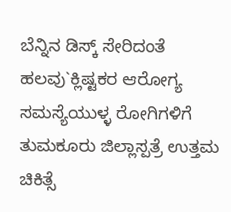ಬೆನ್ನಿನ ಡಿಸ್ಕ್ ಸೇರಿದಂತೆ ಹಲವು`ಕ್ಲಿಷ್ಟಕರ ಆರೋಗ್ಯ ಸಮಸ್ಯೆಯುಳ್ಳ ರೋಗಿಗಳಿಗೆ ತುಮಕೂರು ಜಿಲ್ಲಾಸ್ಪತ್ರೆ ಉತ್ತಮ ಚಿಕಿತ್ಸೆ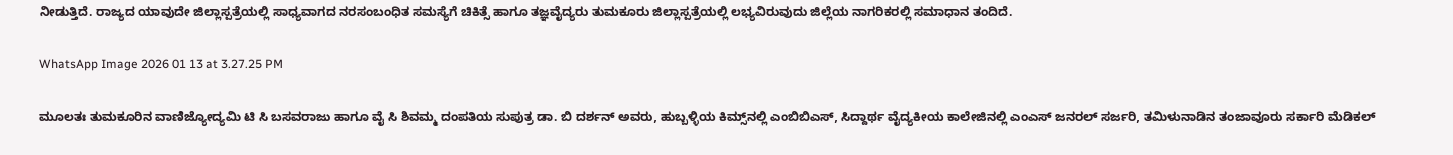ನೀಡುತ್ತಿದೆ. ರಾಜ್ಯದ ಯಾವುದೇ ಜಿಲ್ಲಾಸ್ಪತ್ರೆಯಲ್ಲಿ ಸಾಧ್ಯವಾಗದ ನರಸಂಬಂಧಿತ ಸಮಸ್ಯೆಗೆ ಚಿಕಿತ್ಸೆ ಹಾಗೂ ತಜ್ಞವೈದ್ಯರು ತುಮಕೂರು ಜಿಲ್ಲಾಸ್ಪತ್ರೆಯಲ್ಲಿ ಲಭ್ಯವಿರುವುದು ಜಿಲ್ಲೆಯ ನಾಗರಿಕರಲ್ಲಿ ಸಮಾಧಾನ ತಂದಿದೆ.

WhatsApp Image 2026 01 13 at 3.27.25 PM

ಮೂಲತಃ ತುಮಕೂರಿನ ವಾಣಿಜ್ಯೋದ್ಯಮಿ ಟಿ ಸಿ ಬಸವರಾಜು ಹಾಗೂ ವೈ ಸಿ ಶಿವಮ್ಮ ದಂಪತಿಯ ಸುಪುತ್ರ ಡಾ. ಬಿ ದರ್ಶನ್ ಅವರು, ಹುಬ್ಬಳ್ಳಿಯ ಕಿಮ್ಸ್‌ನಲ್ಲಿ ಎಂಬಿಬಿಎಸ್, ಸಿದ್ದಾರ್ಥ ವೈದ್ಯಕೀಯ ಕಾಲೇಜಿನಲ್ಲಿ ಎಂಎಸ್ ಜನರಲ್ ಸರ್ಜರಿ, ತಮಿಳುನಾಡಿನ ತಂಜಾವೂರು ಸರ್ಕಾರಿ ಮೆಡಿಕಲ್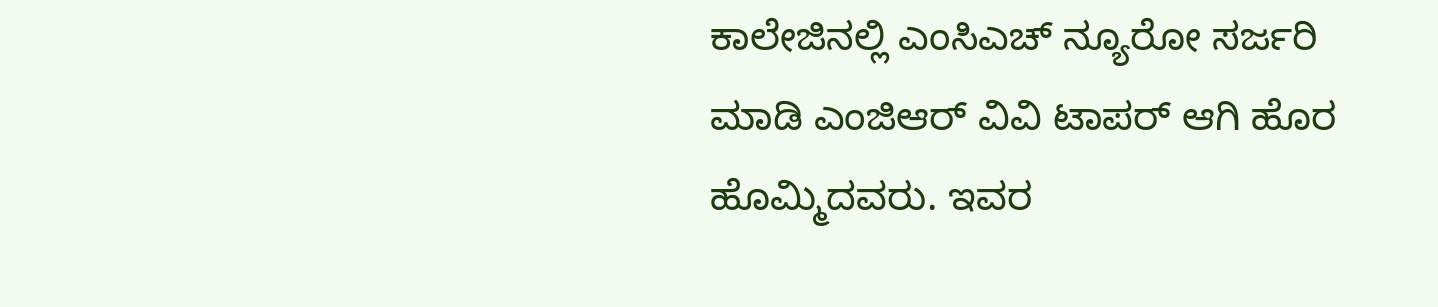ಕಾಲೇಜಿನಲ್ಲಿ ಎಂಸಿಎಚ್ ನ್ಯೂರೋ ಸರ್ಜರಿ ಮಾಡಿ ಎಂಜಿಆರ್ ವಿವಿ ಟಾಪರ್ ಆಗಿ ಹೊರ ಹೊಮ್ಮಿದವರು. ಇವರ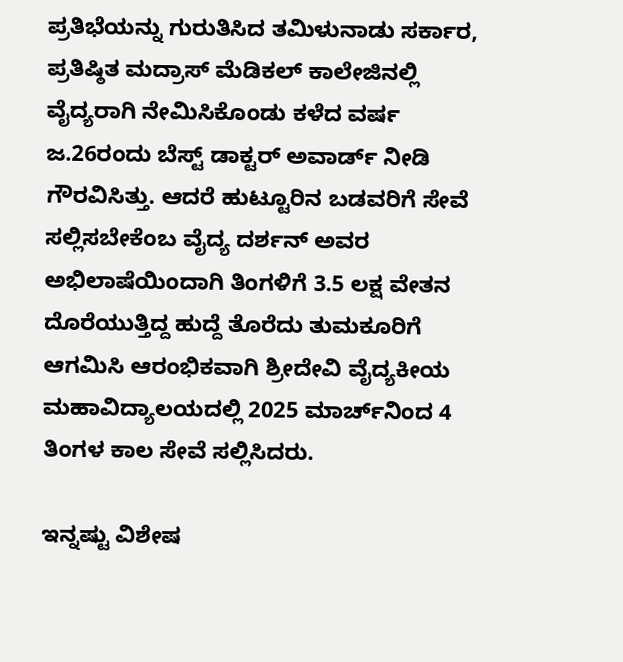ಪ್ರತಿಭೆಯನ್ನು ಗುರುತಿಸಿದ ತಮಿಳುನಾಡು ಸರ್ಕಾರ, ಪ್ರತಿಷ್ಠಿತ ಮದ್ರಾಸ್ ಮೆಡಿಕಲ್ ಕಾಲೇಜಿನಲ್ಲಿ ವೈದ್ಯರಾಗಿ ನೇಮಿಸಿಕೊಂಡು ಕಳೆದ ವರ್ಷ ಜ.26ರಂದು ಬೆಸ್ಟ್ ಡಾಕ್ಟರ್ ಅವಾರ್ಡ್ ನೀಡಿ ಗೌರವಿಸಿತ್ತು. ಆದರೆ ಹುಟ್ಟೂರಿನ ಬಡವರಿಗೆ ಸೇವೆ ಸಲ್ಲಿಸಬೇಕೆಂಬ ವೈದ್ಯ ದರ್ಶನ್ ಅವರ ಅಭಿಲಾಷೆಯಿಂದಾಗಿ ತಿಂಗಳಿಗೆ 3.5 ಲಕ್ಷ ವೇತನ ದೊರೆಯುತ್ತಿದ್ದ ಹುದ್ದೆ ತೊರೆದು ತುಮಕೂರಿಗೆ ಆಗಮಿಸಿ ಆರಂಭಿಕವಾಗಿ ಶ್ರೀದೇವಿ ವೈದ್ಯಕೀಯ ಮಹಾವಿದ್ಯಾಲಯದಲ್ಲಿ 2025 ಮಾರ್ಚ್‌ನಿಂದ 4 ತಿಂಗಳ ಕಾಲ ಸೇವೆ ಸಲ್ಲಿಸಿದರು.

ಇನ್ನಷ್ಟು ವಿಶೇಷ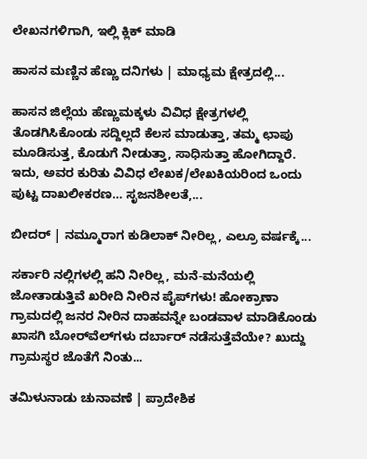ಲೇಖನಗಳಿಗಾಗಿ, ಇಲ್ಲಿ ಕ್ಲಿಕ್ ಮಾಡಿ

ಹಾಸನ ಮಣ್ಣಿನ ಹೆಣ್ಣು ದನಿಗಳು | ಮಾಧ್ಯಮ ಕ್ಷೇತ್ರದಲ್ಲಿ...

ಹಾಸನ ಜಿಲ್ಲೆಯ ಹೆಣ್ಣುಮಕ್ಕಳು ವಿವಿಧ ಕ್ಷೇತ್ರಗಳಲ್ಲಿ ತೊಡಗಿಸಿಕೊಂಡು ಸದ್ದಿಲ್ಲದೆ ಕೆಲಸ ಮಾಡುತ್ತಾ, ತಮ್ಮ ಛಾಪು ಮೂಡಿಸುತ್ತ, ಕೊಡುಗೆ ನೀಡುತ್ತಾ, ಸಾಧಿಸುತ್ತಾ ಹೋಗಿದ್ದಾರೆ. ಇದು, ಅವರ ಕುರಿತು ವಿವಿಧ ಲೇಖಕ/ಲೇಖಕಿಯರಿಂದ ಒಂದು ಪುಟ್ಟ ದಾಖಲೀಕರಣ… ಸೃಜನಶೀಲತೆ,...

ಬೀದರ್ | ನಮ್ಮೂರಾಗ ಕುಡಿಲಾಕ್ ನೀರಿಲ್ಲ, ಎಲ್ರೂ ವರ್ಷಕ್ಕೆ...

ಸರ್ಕಾರಿ ನಲ್ಲಿಗಳಲ್ಲಿ ಹನಿ ನೀರಿಲ್ಲ, ಮನೆ-ಮನೆಯಲ್ಲಿ ಜೋತಾಡುತ್ತಿವೆ ಖರೀದಿ ನೀರಿನ ಪೈಪ್‌ಗಳು! ಹೋಕ್ರಾಣಾ ಗ್ರಾಮದಲ್ಲಿ ಜನರ ನೀರಿನ ದಾಹವನ್ನೇ ಬಂಡವಾಳ ಮಾಡಿಕೊಂಡು ಖಾಸಗಿ ಬೋರ್‌ವೆಲ್‌ಗಳು ದರ್ಬಾರ್‌ ನಡೆಸುತ್ತೆವೆಯೇ? ಖುದ್ದು ಗ್ರಾಮಸ್ಥರ ಜೊತೆಗೆ ನಿಂತು...

ತಮಿಳುನಾಡು ಚುನಾವಣೆ | ಪ್ರಾದೇಶಿಕ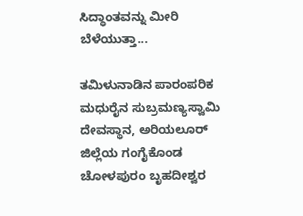ಸಿದ್ಧಾಂತವನ್ನು ಮೀರಿ ಬೆಳೆಯುತ್ತಾ...

ತಮಿಳುನಾಡಿನ ಪಾರಂಪರಿಕ ಮಧುರೈನ ಸುಬ್ರಮಣ್ಯಸ್ವಾಮಿ ದೇವಸ್ಥಾನ, ಅರಿಯಲೂರ್ ಜಿಲ್ಲೆಯ ಗಂಗೈಕೊಂಡ ಚೋಳಪುರಂ ಬೃಹದೀಶ್ವರ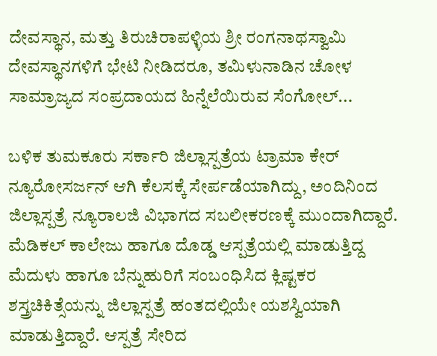ದೇವಸ್ಥಾನ, ಮತ್ತು ತಿರುಚಿರಾಪಳ್ಳಿಯ ಶ್ರೀ ರಂಗನಾಥಸ್ವಾಮಿ ದೇವಸ್ಥಾನಗಳಿಗೆ ಭೇಟಿ ನೀಡಿದರೂ, ತಮಿಳುನಾಡಿನ ಚೋಳ ಸಾಮ್ರಾಜ್ಯದ ಸಂಪ್ರದಾಯದ ಹಿನ್ನೆಲೆಯಿರುವ ಸೆಂಗೋಲ್...

ಬಳಿಕ ತುಮಕೂರು ಸರ್ಕಾರಿ ಜಿಲ್ಲಾಸ್ಪತ್ರೆಯ ಟ್ರಾಮಾ ಕೇರ್ ನ್ಯೂರೋಸರ್ಜನ್ ಆಗಿ ಕೆಲಸಕ್ಕೆ ಸೇರ್ಪಡೆಯಾಗಿದ್ದು, ಅಂದಿನಿಂದ ಜಿಲ್ಲಾಸ್ಪತ್ರೆ ನ್ಯೂರಾಲಜಿ ವಿಭಾಗದ ಸಬಲೀಕರಣಕ್ಕೆ ಮುಂದಾಗಿದ್ದಾರೆ. ಮೆಡಿಕಲ್ ಕಾಲೇಜು ಹಾಗೂ ದೊಡ್ಡ ಆಸ್ಪತ್ರೆಯಲ್ಲಿ ಮಾಡುತ್ತಿದ್ದ ಮೆದುಳು ಹಾಗೂ ಬೆನ್ನುಹುರಿಗೆ ಸಂಬಂಧಿಸಿದ ಕ್ಲಿಷ್ಟಕರ ಶಸ್ತ್ರಚಿಕಿತ್ಸೆಯನ್ನು ಜಿಲ್ಲಾಸ್ಪತ್ರೆ ಹಂತದಲ್ಲಿಯೇ ಯಶಸ್ವಿಯಾಗಿ ಮಾಡುತ್ತಿದ್ದಾರೆ. ಆಸ್ಪತ್ರೆ ಸೇರಿದ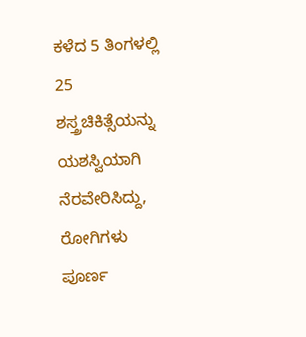ಕಳೆದ 5 ತಿಂಗಳಲ್ಲಿ 25 ಶಸ್ತ್ರಚಿಕಿತ್ಸೆಯನ್ನು ಯಶಸ್ವಿಯಾಗಿ ನೆರವೇರಿಸಿದ್ದು, ರೋಗಿಗಳು ಪೂರ್ಣ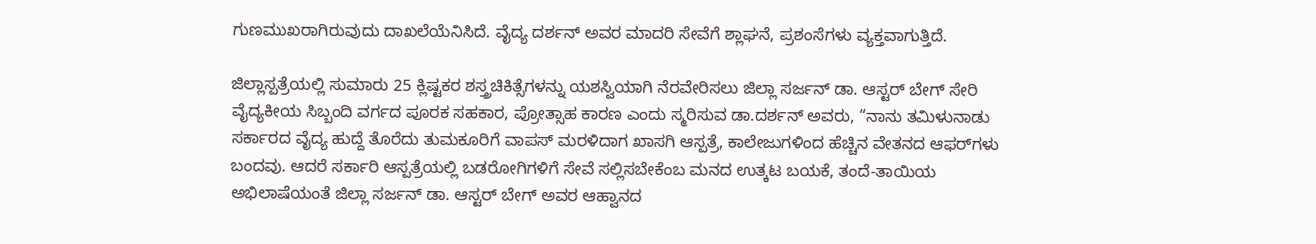ಗುಣಮುಖರಾಗಿರುವುದು ದಾಖಲೆಯೆನಿಸಿದೆ. ವೈದ್ಯ ದರ್ಶನ್ ಅವರ ಮಾದರಿ ಸೇವೆಗೆ ಶ್ಲಾಘನೆ, ಪ್ರಶಂಸೆಗಳು ವ್ಯಕ್ತವಾಗುತ್ತಿದೆ.

ಜಿಲ್ಲಾಸ್ಪತ್ರೆಯಲ್ಲಿ ಸುಮಾರು 25 ಕ್ಲಿಷ್ಟಕರ ಶಸ್ತ್ರಚಿಕಿತ್ಸೆಗಳನ್ನು ಯಶಸ್ವಿಯಾಗಿ ನೆರವೇರಿಸಲು ಜಿಲ್ಲಾ ಸರ್ಜನ್ ಡಾ. ಆಸ್ಟರ್‌ ಬೇಗ್ ಸೇರಿ ವೈದ್ಯಕೀಯ ಸಿಬ್ಬಂದಿ ವರ್ಗದ ಪೂರಕ ಸಹಕಾರ, ಪ್ರೋತ್ಸಾಹ ಕಾರಣ ಎಂದು ಸ್ಮರಿಸುವ ಡಾ.ದರ್ಶನ್ ಅವರು, “ನಾನು ತಮಿಳುನಾಡು ಸರ್ಕಾರದ ವೈದ್ಯ ಹುದ್ದೆ ತೊರೆದು ತುಮಕೂರಿಗೆ ವಾಪಸ್ ಮರಳಿದಾಗ ಖಾಸಗಿ ಆಸ್ಪತ್ರೆ, ಕಾಲೇಜುಗಳಿಂದ ಹೆಚ್ಚಿನ ವೇತನದ ಆಫರ್‌ಗಳು ಬಂದವು. ಆದರೆ ಸರ್ಕಾರಿ ಆಸ್ಪತ್ರೆಯಲ್ಲಿ ಬಡರೋಗಿಗಳಿಗೆ ಸೇವೆ ಸಲ್ಲಿಸಬೇಕೆಂಬ ಮನದ ಉತ್ಕಟ ಬಯಕೆ, ತಂದೆ-ತಾಯಿಯ ಅಭಿಲಾಷೆಯಂತೆ ಜಿಲ್ಲಾ ಸರ್ಜನ್ ಡಾ. ಆಸ್ಟರ್ ಬೇಗ್ ಅವರ ಆಹ್ವಾನದ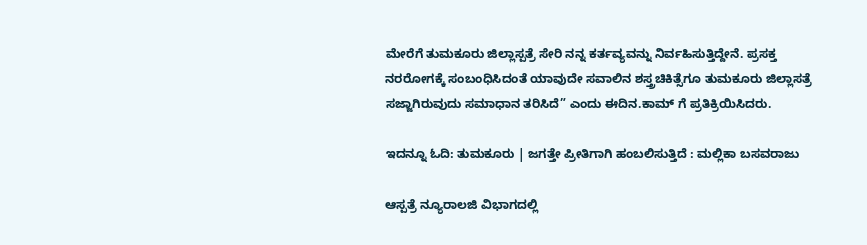ಮೇರೆಗೆ ತುಮಕೂರು ಜಿಲ್ಲಾಸ್ಪತ್ರೆ ಸೇರಿ ನನ್ನ ಕರ್ತವ್ಯವನ್ನು ನಿರ್ವಹಿಸುತ್ತಿದ್ದೇನೆ. ಪ್ರಸಕ್ತ ನರರೋಗಕ್ಕೆ ಸಂಬಂಧಿಸಿದಂತೆ ಯಾವುದೇ ಸವಾಲಿನ ಶಸ್ತ್ರಚಿಕಿತ್ಸೆಗೂ ತುಮಕೂರು ಜಿಲ್ಲಾಸತ್ರೆ ಸಜ್ಜಾಗಿರುವುದು ಸಮಾಧಾನ ತರಿಸಿದೆ” ಎಂದು ಈದಿನ.ಕಾಮ್ ಗೆ ಪ್ರತಿಕ್ರಿಯಿಸಿದರು.

ಇದನ್ನೂ ಓದಿ: ತುಮಕೂರು | ಜಗತ್ತೇ ಪ್ರೀತಿಗಾಗಿ ಹಂಬಲಿಸುತ್ತಿದೆ : ಮಲ್ಲಿಕಾ ಬಸವರಾಜು

ಆಸ್ಪತ್ರೆ ನ್ಯೂರಾಲಜಿ ವಿಭಾಗದಲ್ಲಿ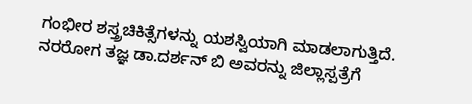ಗಂಭೀರ ಶಸ್ತ್ರಚಿಕಿತ್ಸೆಗಳನ್ನು ಯಶಸ್ವಿಯಾಗಿ ಮಾಡಲಾಗುತ್ತಿದೆ. ನರರೋಗ ತಜ್ಞ ಡಾ.ದರ್ಶನ್ ಬಿ ಅವರನ್ನು ಜಿಲ್ಲಾಸ್ಪತ್ರೆಗೆ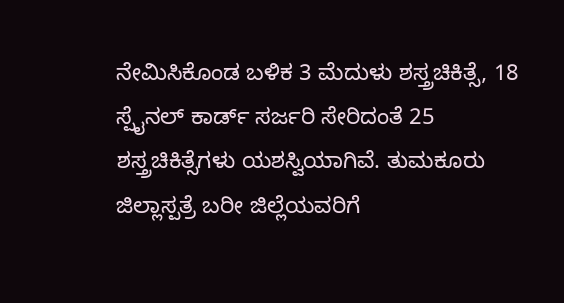ನೇಮಿಸಿಕೊಂಡ ಬಳಿಕ 3 ಮೆದುಳು ಶಸ್ತ್ರಚಿಕಿತ್ಸೆ, 18 ಸ್ಪೈನಲ್‌ ಕಾರ್ಡ್ ಸರ್ಜರಿ ಸೇರಿದಂತೆ 25 ಶಸ್ತ್ರಚಿಕಿತ್ಸೆಗಳು ಯಶಸ್ವಿಯಾಗಿವೆ. ತುಮಕೂರು ಜಿಲ್ಲಾಸ್ಪತ್ರೆ ಬರೀ ಜಿಲ್ಲೆಯವರಿಗೆ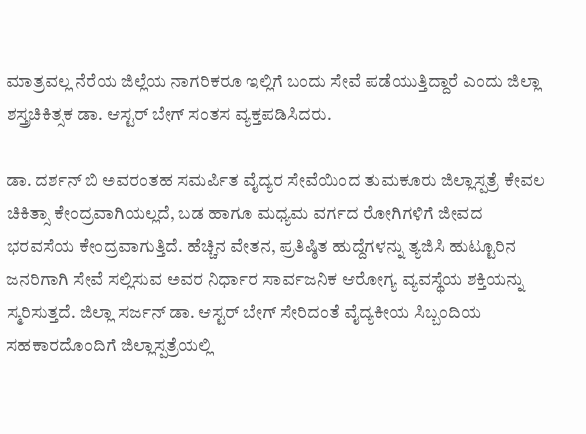ಮಾತ್ರವಲ್ಲ ನೆರೆಯ ಜಿಲ್ಲೆಯ ನಾಗರಿಕರೂ ಇಲ್ಲಿಗೆ ಬಂದು ಸೇವೆ ಪಡೆಯುತ್ತಿದ್ದಾರೆ ಎಂದು ಜಿಲ್ಲಾ ಶಸ್ತ್ರಚಿಕಿತ್ಸಕ ಡಾ. ಆಸ್ಟರ್ ಬೇಗ್ ಸಂತಸ ವ್ಯಕ್ತಪಡಿಸಿದರು.

ಡಾ. ದರ್ಶನ್ ಬಿ ಅವರಂತಹ ಸಮರ್ಪಿತ ವೈದ್ಯರ ಸೇವೆಯಿಂದ ತುಮಕೂರು ಜಿಲ್ಲಾಸ್ಪತ್ರೆ ಕೇವಲ ಚಿಕಿತ್ಸಾ ಕೇಂದ್ರವಾಗಿಯಲ್ಲದೆ, ಬಡ ಹಾಗೂ ಮಧ್ಯಮ ವರ್ಗದ ರೋಗಿಗಳಿಗೆ ಜೀವದ ಭರವಸೆಯ ಕೇಂದ್ರವಾಗುತ್ತಿದೆ. ಹೆಚ್ಚಿನ ವೇತನ, ಪ್ರತಿಷ್ಠಿತ ಹುದ್ದೆಗಳನ್ನು ತ್ಯಜಿಸಿ ಹುಟ್ಟೂರಿನ ಜನರಿಗಾಗಿ ಸೇವೆ ಸಲ್ಲಿಸುವ ಅವರ ನಿರ್ಧಾರ ಸಾರ್ವಜನಿಕ ಆರೋಗ್ಯ ವ್ಯವಸ್ಥೆಯ ಶಕ್ತಿಯನ್ನು ಸ್ಮರಿಸುತ್ತದೆ. ಜಿಲ್ಲಾ ಸರ್ಜನ್ ಡಾ. ಆಸ್ಟರ್ ಬೇಗ್ ಸೇರಿದಂತೆ ವೈದ್ಯಕೀಯ ಸಿಬ್ಬಂದಿಯ ಸಹಕಾರದೊಂದಿಗೆ ಜಿಲ್ಲಾಸ್ಪತ್ರೆಯಲ್ಲಿ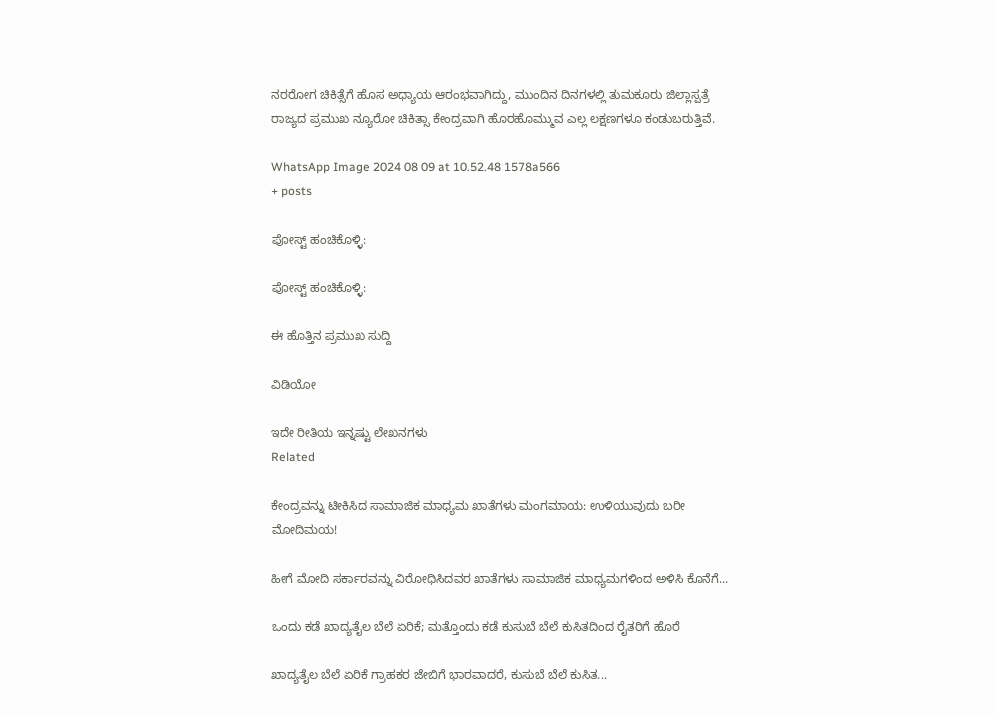ನರರೋಗ ಚಿಕಿತ್ಸೆಗೆ ಹೊಸ ಅಧ್ಯಾಯ ಆರಂಭವಾಗಿದ್ದು, ಮುಂದಿನ ದಿನಗಳಲ್ಲಿ ತುಮಕೂರು ಜಿಲ್ಲಾಸ್ಪತ್ರೆ ರಾಜ್ಯದ ಪ್ರಮುಖ ನ್ಯೂರೋ ಚಿಕಿತ್ಸಾ ಕೇಂದ್ರವಾಗಿ ಹೊರಹೊಮ್ಮುವ ಎಲ್ಲ ಲಕ್ಷಣಗಳೂ ಕಂಡುಬರುತ್ತಿವೆ.

WhatsApp Image 2024 08 09 at 10.52.48 1578a566
+ posts

ಪೋಸ್ಟ್ ಹಂಚಿಕೊಳ್ಳಿ:

ಪೋಸ್ಟ್ ಹಂಚಿಕೊಳ್ಳಿ:

ಈ ಹೊತ್ತಿನ ಪ್ರಮುಖ ಸುದ್ದಿ

ವಿಡಿಯೋ

ಇದೇ ರೀತಿಯ ಇನ್ನಷ್ಟು ಲೇಖನಗಳು
Related

ಕೇಂದ್ರವನ್ನು ಟೀಕಿಸಿದ ಸಾಮಾಜಿಕ ಮಾಧ್ಯಮ ಖಾತೆಗಳು ಮಂಗಮಾಯ: ಉಳಿಯುವುದು ಬರೀ ಮೋದಿಮಯ!

ಹೀಗೆ ಮೋದಿ ಸರ್ಕಾರವನ್ನು ವಿರೋಧಿಸಿದವರ ಖಾತೆಗಳು ಸಾಮಾಜಿಕ ಮಾಧ್ಯಮಗಳಿಂದ ಅಳಿಸಿ ಕೊನೆಗೆ...

ಒಂದು ಕಡೆ ಖಾದ್ಯತೈಲ ಬೆಲೆ ಏರಿಕೆ; ಮತ್ತೊಂದು ಕಡೆ ಕುಸುಬೆ ಬೆಲೆ ಕುಸಿತದಿಂದ ರೈತರಿಗೆ ಹೊರೆ

ಖಾದ್ಯತೈಲ ಬೆಲೆ ಏರಿಕೆ ಗ್ರಾಹಕರ ಜೇಬಿಗೆ ಭಾರವಾದರೆ, ಕುಸುಬೆ ಬೆಲೆ ಕುಸಿತ...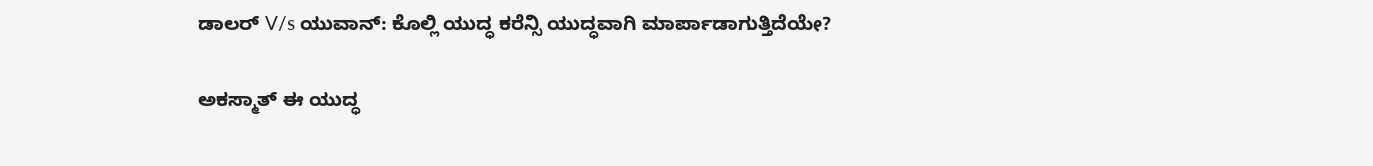ಡಾಲರ್ V/s ಯುವಾನ್: ಕೊಲ್ಲಿ ಯುದ್ಧ ಕರೆನ್ಸಿ ಯುದ್ಧವಾಗಿ ಮಾರ್ಪಾಡಾಗುತ್ತಿದೆಯೇ?

ಅಕಸ್ಮಾತ್ ಈ ಯುದ್ಧ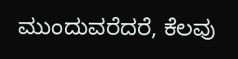ಮುಂದುವರೆದರೆ, ಕೆಲವು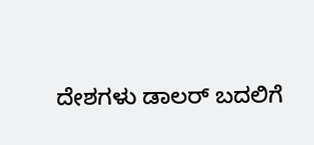ದೇಶಗಳು ಡಾಲರ್ ಬದಲಿಗೆ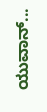ಯುವಾನ್...